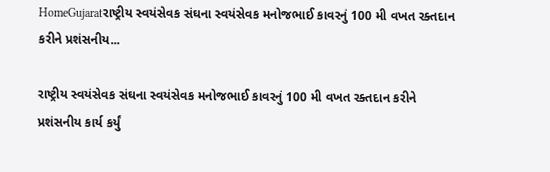HomeGujaratરાષ્ટ્રીય સ્વયંસેવક સંઘના સ્વયંસેવક મનોજભાઈ કાવરનું 100 મી વખત રક્તદાન કરીને પ્રશંસનીય...

રાષ્ટ્રીય સ્વયંસેવક સંઘના સ્વયંસેવક મનોજભાઈ કાવરનું 100 મી વખત રક્તદાન કરીને પ્રશંસનીય કાર્ય કર્યું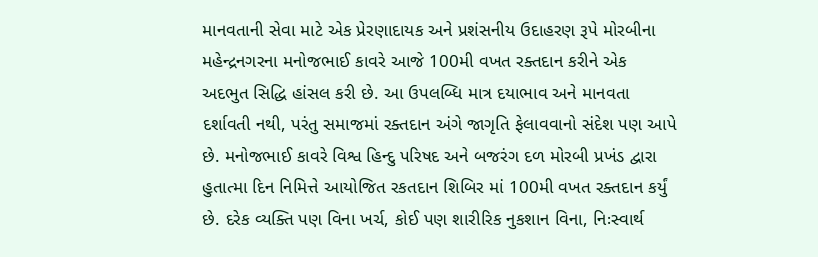માનવતાની સેવા માટે એક પ્રેરણાદાયક અને પ્રશંસનીય ઉદાહરણ રૂપે મોરબીના મહેન્દ્રનગરના મનોજભાઈ કાવરે આજે 100મી વખત રક્તદાન કરીને એક અદભુત સિદ્ધિ હાંસલ કરી છે. આ ઉપલબ્ધિ માત્ર દયાભાવ અને માનવતા દર્શાવતી નથી, પરંતુ સમાજમાં રક્તદાન અંગે જાગૃતિ ફેલાવવાનો સંદેશ પણ આપે છે. મનોજભાઈ કાવરે વિશ્વ હિન્દુ પરિષદ અને બજરંગ દળ મોરબી પ્રખંડ દ્વારા હુતાત્મા દિન નિમિત્તે આયોજિત રકતદાન શિબિર માં 100મી વખત રક્તદાન કર્યું છે. દરેક વ્યક્તિ પણ વિના ખર્ચ, કોઈ પણ શારીરિક નુકશાન વિના, નિઃસ્વાર્થ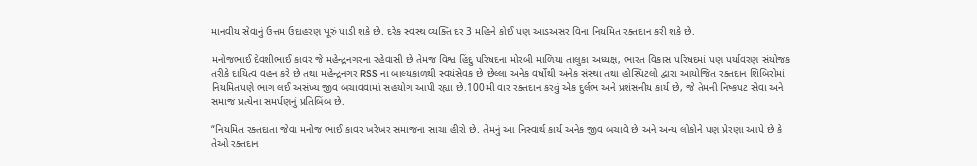માનવીય સેવાનું ઉત્તમ ઉદાહરણ પૂરું પાડી શકે છે. દરેક સ્વસ્થ વ્યક્તિ દર 3 મહિને કોઈ પણ આડઅસર વિના નિયમિત રક્તદાન કરી શકે છે.

મનોજભાઈ દેવશીભાઈ કાવર જે મહેન્દ્રનગરના રહેવાસી છે તેમજ વિશ્વ હિંદુ પરિષદના મોરબી માળિયા તાલુકા અધ્યક્ષ, ભારત વિકાસ પરિષદમાં પણ પર્યાવરણ સંયોજક તરીકે દાયિત્વ વહન કરે છે તથા મહેન્દ્રનગર RSS ના બાલ્યકાળથી સ્વયંસેવક છે છેલ્લા અનેક વર્ષોથી અનેક સંસ્થા તથા હોસ્પિટલો દ્વારા આયોજિત રક્તદાન શિબિરોમાં નિયમિતપણે ભાગ લઈ અસંખ્ય જીવ બચાવવામાં સહયોગ આપી રહ્યા છે.100મી વાર રક્તદાન કરવું એક દુર્લભ અને પ્રશંસનીય કાર્ય છે, જે તેમની નિષ્કપટ સેવા અને સમાજ પ્રત્યેના સમર્પણનું પ્રતિબિંબ છે.

“નિયમિત રક્તદાતા જેવા મનોજ ભાઈ કાવર ખરેખર સમાજના સાચા હીરો છે. તેમનું આ નિસ્વાર્થ કાર્ય અનેક જીવ બચાવે છે અને અન્ય લોકોને પણ પ્રેરણા આપે છે કે તેઓ રક્તદાન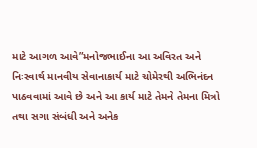માટે આગળ આવે”મનોજભાઈના આ અવિરત અને નિઃસ્વાર્થ માનવીય સેવાનાકાર્ય માટે ચોમેરથી અભિનંદન પાઠવવામાં આવે છે અને આ કાર્ય માટે તેમને તેમના મિત્રો તથા સગા સંબંધી અને અનેક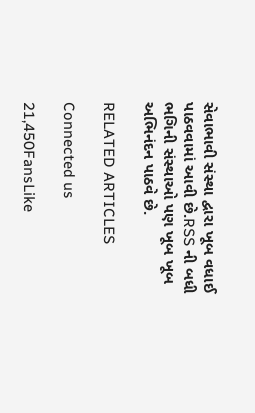સેવાભાવી સંસ્થા દ્વારા ખૂબ વધાઈ પાઠવવામાં આવી છે.RSS ની બધી ભગિની સંસ્થાઓ પણ ખૂબ ખૂબ અભિનંદન પાઠવે છે.

RELATED ARTICLES

Connected us

21,450FansLike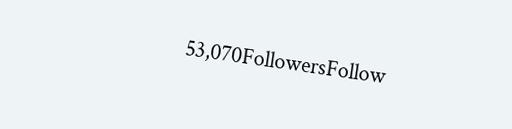53,070FollowersFollow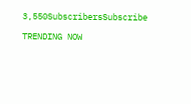3,550SubscribersSubscribe

TRENDING NOW